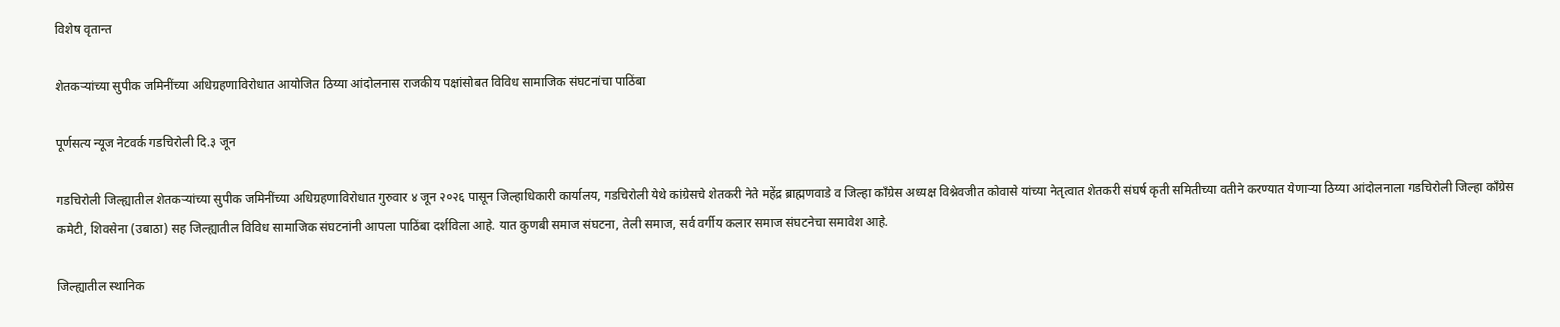विशेष वृतान्त

शेतकऱ्यांच्या सुपीक जमिनींच्या अधिग्रहणाविरोधात आयोजित ठिय्या आंदोलनास राजकीय पक्षांसोबत विविध सामाजिक संघटनांचा पाठिंबा

पूर्णसत्य न्यूज नेटवर्क गडचिरोली दि.३ जून

गडचिरोली जिल्ह्यातील शेतकऱ्यांच्या सुपीक जमिनींच्या अधिग्रहणाविरोधात गुरुवार ४ जून २०२६ पासून जिल्हाधिकारी कार्यालय, गडचिरोली येथे कांग्रेसचे शेतकरी नेते महेंद्र ब्राह्मणवाडे व जिल्हा काँग्रेस अध्यक्ष विश्नेवजीत कोवासे यांच्या नेतृत्वात शेतकरी संघर्ष कृती समितीच्या वतीने करण्यात येणाऱ्या ठिय्या आंदोलनाला गडचिरोली जिल्हा काँग्रेस कमेटी, शिवसेना (उबाठा) सह जिल्ह्यातील विविध सामाजिक संघटनांनी आपला पाठिंबा दर्शविला आहे. यात कुणबी समाज संघटना, तेली समाज, सर्व वर्गीय कलार समाज संघटनेचा समावेश आहे.

जिल्ह्यातील स्थानिक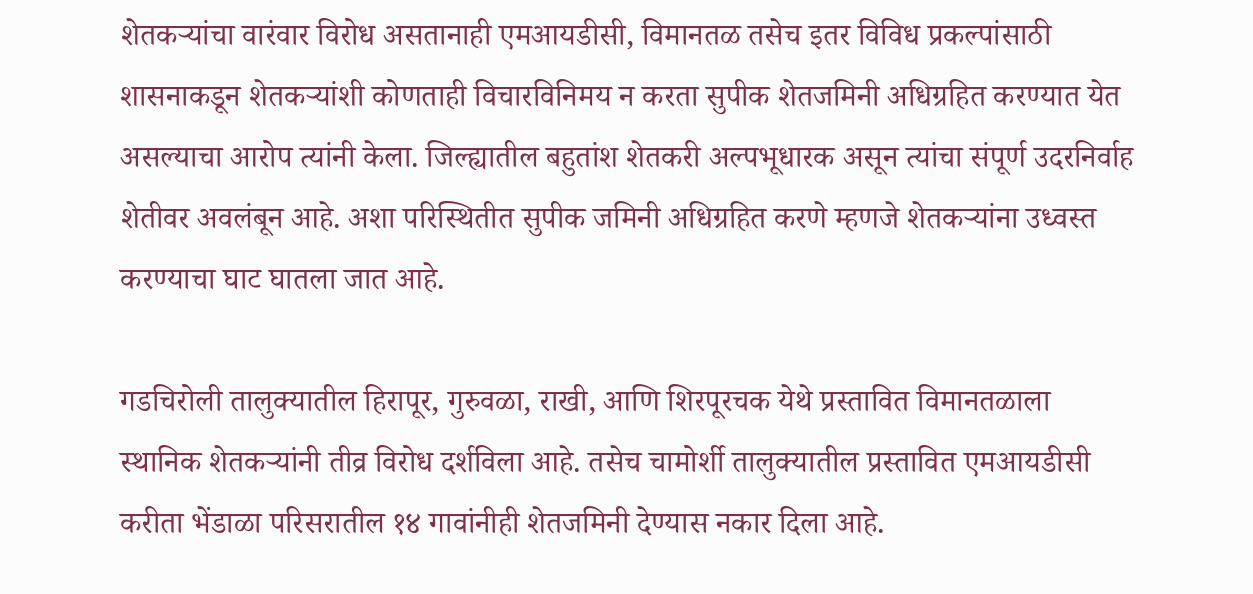शेतकऱ्यांचा वारंवार विरोध असतानाही एमआयडीसी, विमानतळ तसेच इतर विविध प्रकल्पांसाठी शासनाकडून शेतकऱ्यांशी कोणताही विचारविनिमय न करता सुपीक शेतजमिनी अधिग्रहित करण्यात येत असल्याचा आरोप त्यांनी केला. जिल्ह्यातील बहुतांश शेतकरी अल्पभूधारक असून त्यांचा संपूर्ण उदरनिर्वाह शेतीवर अवलंबून आहे. अशा परिस्थितीत सुपीक जमिनी अधिग्रहित करणे म्हणजे शेतकऱ्यांना उध्वस्त करण्याचा घाट घातला जात आहे.

गडचिरोली तालुक्यातील हिरापूर, गुरुवळा, राखी, आणि शिरपूरचक येथे प्रस्तावित विमानतळाला स्थानिक शेतकऱ्यांनी तीव्र विरोध दर्शविला आहे. तसेच चामोर्शी तालुक्यातील प्रस्तावित एमआयडीसी करीता भेंडाळा परिसरातील १४ गावांनीही शेतजमिनी देण्यास नकार दिला आहे.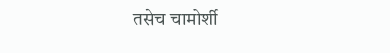तसेच चामोर्शी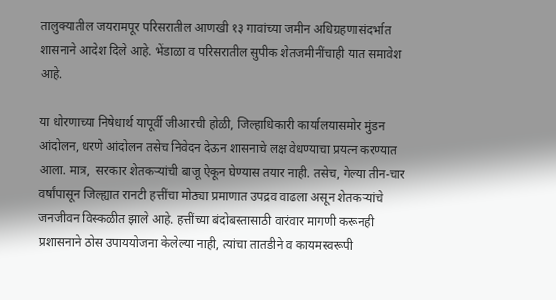तालुक्यातील जयरामपूर परिसरातील आणखी १३ गावांच्या जमीन अधिग्रहणासंदर्भात शासनाने आदेश दिले आहे. भेंडाळा व परिसरातील सुपीक शेतजमीनींचाही यात समावेश आहे.

या धोरणाच्या निषेधार्थ यापूर्वी जीआरची होळी, जिल्हाधिकारी कार्यालयासमोर मुंडन आंदोलन, धरणे आंदोलन तसेच निवेदन देऊन शासनाचे लक्ष वेधण्याचा प्रयत्न करण्यात आला. मात्र,  सरकार शेतकऱ्यांची बाजू ऐकून घेण्यास तयार नाही. तसेच, गेल्या तीन-चार वर्षांपासून जिल्ह्यात रानटी हत्तींचा मोठ्या प्रमाणात उपद्रव वाढला असून शेतकऱ्यांचे जनजीवन विस्कळीत झाले आहे. हत्तींच्या बंदोबस्तासाठी वारंवार मागणी करूनही प्रशासनाने ठोस उपाययोजना केलेल्या नाही, त्यांचा तातडीने व कायमस्वरूपी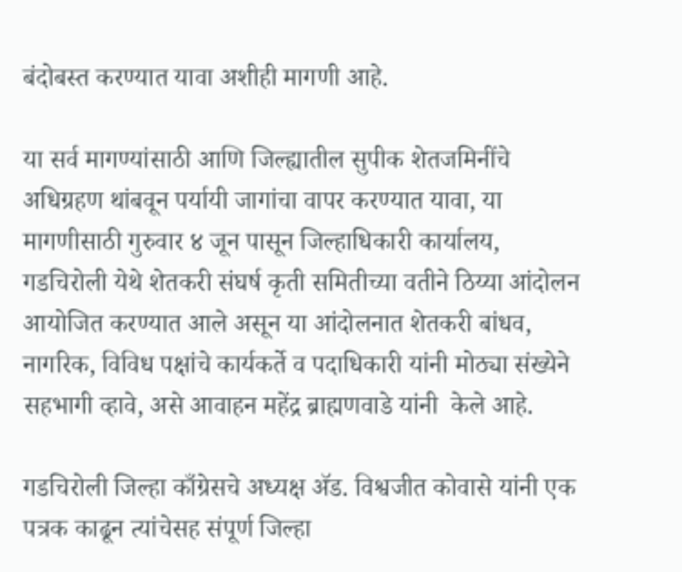बंदोबस्त करण्यात यावा अशीही मागणी आहे.

या सर्व मागण्यांसाठी आणि जिल्ह्यातील सुपीक शेतजमिनींचे अधिग्रहण थांबवून पर्यायी जागांचा वापर करण्यात यावा, या मागणीसाठी गुरुवार ४ जून पासून जिल्हाधिकारी कार्यालय, गडचिरोली येथे शेतकरी संघर्ष कृती समितीच्या वतीने ठिय्या आंदोलन आयोजित करण्यात आले असून या आंदोलनात शेतकरी बांधव, नागरिक, विविध पक्षांचे कार्यकर्ते व पदाधिकारी यांनी मोठ्या संख्येने सहभागी व्हावे, असे आवाहन महेंद्र ब्राह्मणवाडे यांनी  केले आहे.

गडचिरोली जिल्हा काँग्रेसचे अध्यक्ष ॲड. विश्वजीत कोवासे यांनी एक पत्रक काढून त्यांचेसह संपूर्ण जिल्हा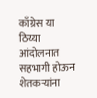काँग्रेस या ठिय्या आंदोलनात सहभागी होऊन शेतकऱ्यांना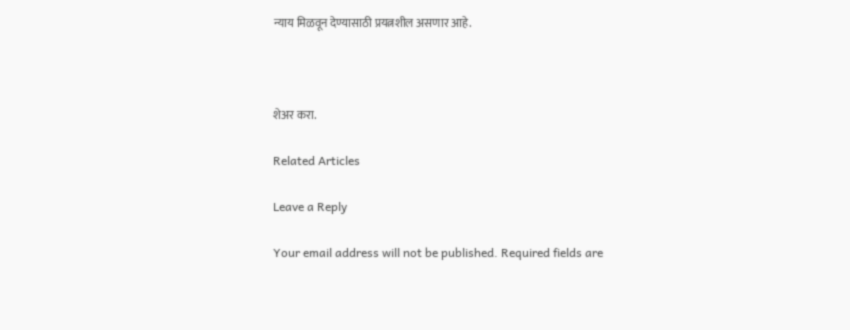न्याय मिळवून देण्यासाठी प्रयत्नशील असणार आहे.



शेअर करा.

Related Articles

Leave a Reply

Your email address will not be published. Required fields are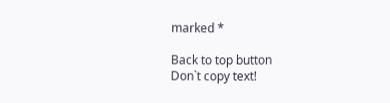marked *

Back to top button
Don`t copy text!